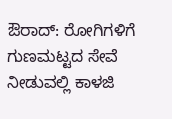ಔರಾದ್: ರೋಗಿಗಳಿಗೆ ಗುಣಮಟ್ಟದ ಸೇವೆ ನೀಡುವಲ್ಲಿ ಕಾಳಜಿ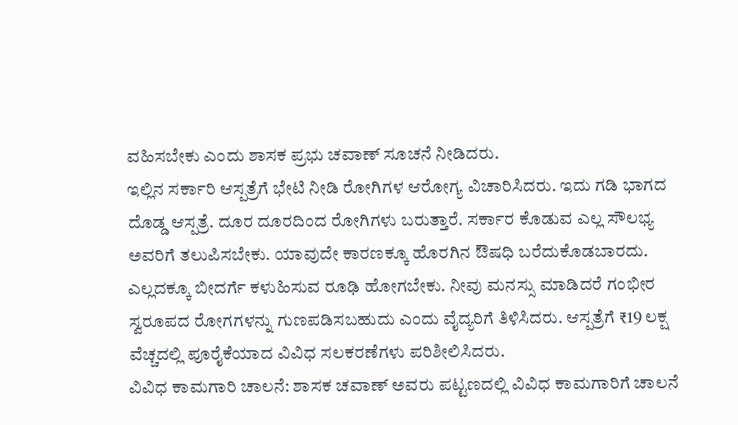ವಹಿಸಬೇಕು ಎಂದು ಶಾಸಕ ಪ್ರಭು ಚವಾಣ್ ಸೂಚನೆ ನೀಡಿದರು.
ಇಲ್ಲಿನ ಸರ್ಕಾರಿ ಆಸ್ಪತ್ರೆಗೆ ಭೇಟಿ ನೀಡಿ ರೋಗಿಗಳ ಆರೋಗ್ಯ ವಿಚಾರಿಸಿದರು. ಇದು ಗಡಿ ಭಾಗದ ದೊಡ್ಡ ಆಸ್ಪತ್ರೆ. ದೂರ ದೂರದಿಂದ ರೋಗಿಗಳು ಬರುತ್ತಾರೆ. ಸರ್ಕಾರ ಕೊಡುವ ಎಲ್ಲ ಸೌಲಭ್ಯ ಅವರಿಗೆ ತಲುಪಿಸಬೇಕು. ಯಾವುದೇ ಕಾರಣಕ್ಕೂ ಹೊರಗಿನ ಔಷಧಿ ಬರೆದುಕೊಡಬಾರದು.
ಎಲ್ಲದಕ್ಕೂ ಬೀದರ್ಗೆ ಕಳುಹಿಸುವ ರೂಢಿ ಹೋಗಬೇಕು. ನೀವು ಮನಸ್ಸು ಮಾಡಿದರೆ ಗಂಭೀರ ಸ್ವರೂಪದ ರೋಗಗಳನ್ನು ಗುಣಪಡಿಸಬಹುದು ಎಂದು ವೈದ್ಯರಿಗೆ ತಿಳಿಸಿದರು. ಆಸ್ಪತ್ರೆಗೆ ₹19 ಲಕ್ಷ ವೆಚ್ಚದಲ್ಲಿ ಪೂರೈಕೆಯಾದ ವಿವಿಧ ಸಲಕರಣೆಗಳು ಪರಿಶೀಲಿಸಿದರು.
ವಿವಿಧ ಕಾಮಗಾರಿ ಚಾಲನೆ: ಶಾಸಕ ಚವಾಣ್ ಅವರು ಪಟ್ಟಣದಲ್ಲಿ ವಿವಿಧ ಕಾಮಗಾರಿಗೆ ಚಾಲನೆ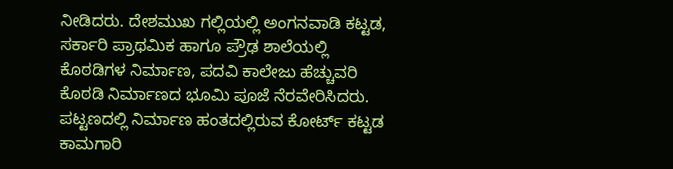ನೀಡಿದರು. ದೇಶಮುಖ ಗಲ್ಲಿಯಲ್ಲಿ ಅಂಗನವಾಡಿ ಕಟ್ಟಡ, ಸರ್ಕಾರಿ ಪ್ರಾಥಮಿಕ ಹಾಗೂ ಪ್ರೌಢ ಶಾಲೆಯಲ್ಲಿ ಕೊಠಡಿಗಳ ನಿರ್ಮಾಣ, ಪದವಿ ಕಾಲೇಜು ಹೆಚ್ಚುವರಿ ಕೊಠಡಿ ನಿರ್ಮಾಣದ ಭೂಮಿ ಪೂಜೆ ನೆರವೇರಿಸಿದರು. ಪಟ್ಟಣದಲ್ಲಿ ನಿರ್ಮಾಣ ಹಂತದಲ್ಲಿರುವ ಕೋರ್ಟ್ ಕಟ್ಟಡ ಕಾಮಗಾರಿ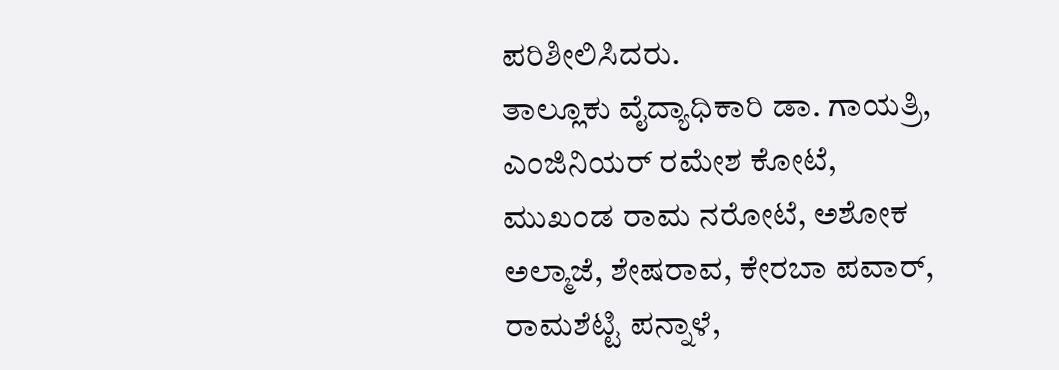ಪರಿಶೀಲಿಸಿದರು.
ತಾಲ್ಲೂಕು ವೈದ್ಯಾಧಿಕಾರಿ ಡಾ. ಗಾಯತ್ರಿ, ಎಂಜಿನಿಯರ್ ರಮೇಶ ಕೋಟೆ, ಮುಖಂಡ ರಾಮ ನರೋಟೆ, ಅಶೋಕ ಅಲ್ಮಾಜೆ, ಶೇಷರಾವ, ಕೇರಬಾ ಪವಾರ್, ರಾಮಶೆಟ್ಟಿ ಪನ್ನಾಳೆ,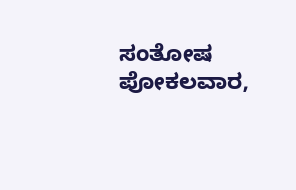ಸಂತೋಷ ಪೋಕಲವಾರ,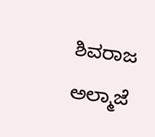ಶಿವರಾಜ ಅಲ್ಮಾಜೆ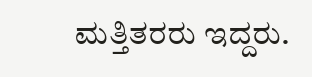ಮತ್ತಿತರರು ಇದ್ದರು.